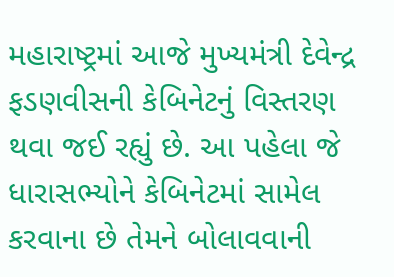મહારાષ્ટ્રમાં આજે મુખ્યમંત્રી દેવેન્દ્ર ફડણવીસની કેબિનેટનું વિસ્તરણ થવા જઈ રહ્યું છે. આ પહેલા જે ધારાસભ્યોને કેબિનેટમાં સામેલ કરવાના છે તેમને બોલાવવાની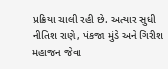પ્રક્રિયા ચાલી રહી છે. અત્યાર સુધી નીતિશ રાણે, પંકજા મુંડે અને ગિરીશ મહાજન જેવા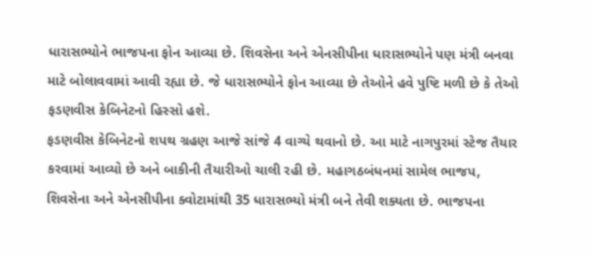ધારાસભ્યોને ભાજપના ફોન આવ્યા છે. શિવસેના અને એનસીપીના ધારાસભ્યોને પણ મંત્રી બનવા માટે બોલાવવામાં આવી રહ્યા છે. જે ધારાસભ્યોને ફોન આવ્યા છે તેઓને હવે પુષ્ટિ મળી છે કે તેઓ ફડણવીસ કેબિનેટનો હિસ્સો હશે.
ફડણવીસ કેબિનેટનો શપથ ગ્રહણ આજે સાંજે 4 વાગ્યે થવાનો છે. આ માટે નાગપુરમાં સ્ટેજ તૈયાર કરવામાં આવ્યો છે અને બાકીની તૈયારીઓ ચાલી રહી છે. મહાગઠબંધનમાં સામેલ ભાજપ, શિવસેના અને એનસીપીના ક્વોટામાંથી 35 ધારાસભ્યો મંત્રી બને તેવી શક્યતા છે. ભાજપના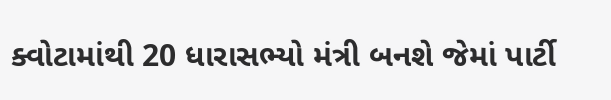ક્વોટામાંથી 20 ધારાસભ્યો મંત્રી બનશે જેમાં પાર્ટી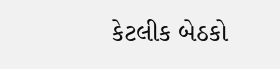કેટલીક બેઠકો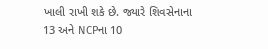ખાલી રાખી શકે છે. જ્યારે શિવસેનાના 13 અને NCPના 10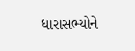ધારાસભ્યોને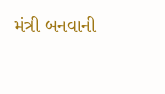મંત્રી બનવાની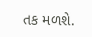તક મળશે.